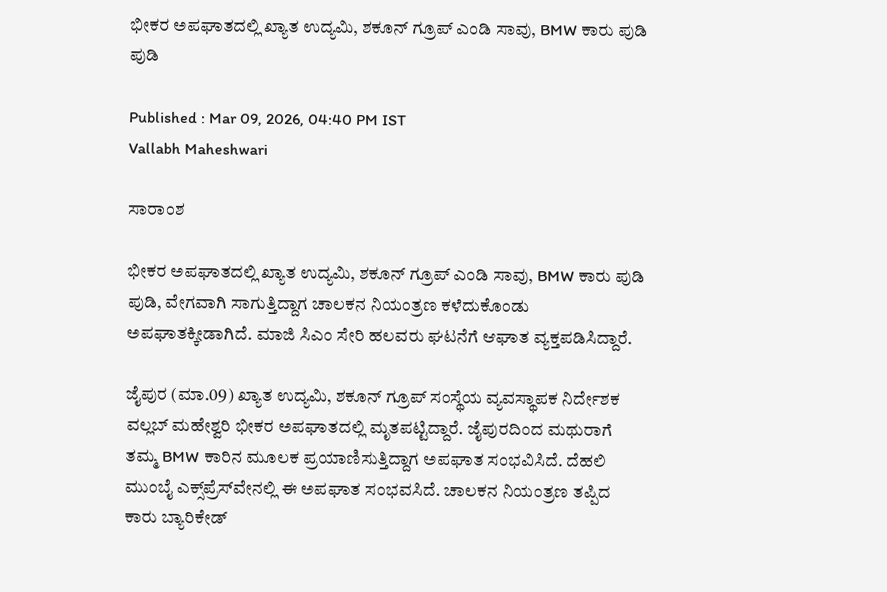ಭೀಕರ ಅಪಘಾತದಲ್ಲಿ ಖ್ಯಾತ ಉದ್ಯಮಿ, ಶಕೂನ್ ಗ್ರೂಪ್ ಎಂಡಿ ಸಾವು, BMW ಕಾರು ಪುಡಿ ಪುಡಿ

Published : Mar 09, 2026, 04:40 PM IST
Vallabh Maheshwari

ಸಾರಾಂಶ

ಭೀಕರ ಅಪಘಾತದಲ್ಲಿ ಖ್ಯಾತ ಉದ್ಯಮಿ, ಶಕೂನ್ ಗ್ರೂಪ್ ಎಂಡಿ ಸಾವು, BMW ಕಾರು ಪುಡಿ ಪುಡಿ, ವೇಗವಾಗಿ ಸಾಗುತ್ತಿದ್ದಾಗ ಚಾಲಕನ ನಿಯಂತ್ರಣ ಕಳೆದುಕೊಂಡು ಅಪಘಾತಕ್ಕೀಡಾಗಿದೆ. ಮಾಜಿ ಸಿಎಂ ಸೇರಿ ಹಲವರು ಘಟನೆಗೆ ಆಘಾತ ವ್ಯಕ್ತಪಡಿಸಿದ್ದಾರೆ.

ಜೈಪುರ (ಮಾ.09) ಖ್ಯಾತ ಉದ್ಯಮಿ, ಶಕೂನ್ ಗ್ರೂಪ್ ಸಂಸ್ಥೆಯ ವ್ಯವಸ್ಥಾಪಕ ನಿರ್ದೇಶಕ ವಲ್ಲಬ್ ಮಹೇಶ್ವರಿ ಭೀಕರ ಅಪಘಾತದಲ್ಲಿ ಮೃತಪಟ್ಟಿದ್ದಾರೆ. ಜೈಪುರದಿಂದ ಮಥುರಾಗೆ ತಮ್ಮ BMW ಕಾರಿನ ಮೂಲಕ ಪ್ರಯಾಣಿಸುತ್ತಿದ್ದಾಗ ಅಪಘಾತ ಸಂಭವಿಸಿದೆ. ದೆಹಲಿ ಮುಂಬೈ ಎಕ್ಸ್‌ಪ್ರೆಸ್‌ವೇನಲ್ಲಿ ಈ ಅಪಘಾತ ಸಂಭವಸಿದೆ. ಚಾಲಕನ ನಿಯಂತ್ರಣ ತಪ್ಪಿದ ಕಾರು ಬ್ಯಾರಿಕೇಡ್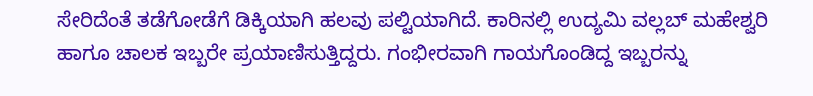ಸೇರಿದೆಂತೆ ತಡೆಗೋಡೆಗೆ ಡಿಕ್ಕಿಯಾಗಿ ಹಲವು ಪಲ್ಟಿಯಾಗಿದೆ. ಕಾರಿನಲ್ಲಿ ಉದ್ಯಮಿ ವಲ್ಲಬ್ ಮಹೇಶ್ವರಿ ಹಾಗೂ ಚಾಲಕ ಇಬ್ಬರೇ ಪ್ರಯಾಣಿಸುತ್ತಿದ್ದರು. ಗಂಭೀರವಾಗಿ ಗಾಯಗೊಂಡಿದ್ದ ಇಬ್ಬರನ್ನು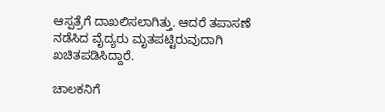ಆಸ್ಪತ್ರೆಗೆ ದಾಖಲಿಸಲಾಗಿತ್ತು. ಆದರೆ ತಪಾಸಣೆ ನಡೆಸಿದ ವೈದ್ಯರು ಮೃತಪಟ್ಟಿರುವುದಾಗಿ ಖಚಿತಪಡಿಸಿದ್ದಾರೆ.

ಚಾಲಕನಿಗೆ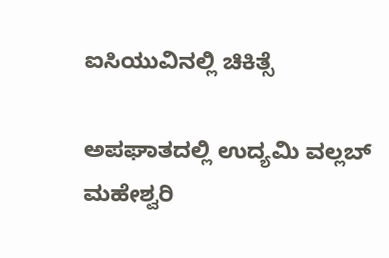ಐಸಿಯುವಿನಲ್ಲಿ ಚಿಕಿತ್ಸೆ

ಅಪಘಾತದಲ್ಲಿ ಉದ್ಯಮಿ ವಲ್ಲಬ್ ಮಹೇಶ್ವರಿ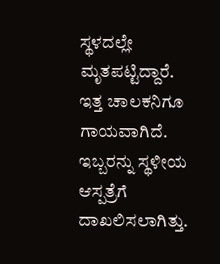ಸ್ಥಳದಲ್ಲೇ ಮೃತಪಟ್ಟಿದ್ದಾರೆ. ಇತ್ತ ಚಾಲಕನಿಗೂ ಗಾಯವಾಗಿದೆ. ಇಬ್ಬರನ್ನು ಸ್ಥಳೀಯ ಆಸ್ಪತ್ರೆಗೆ ದಾಖಲಿಸಲಾಗಿತ್ತು.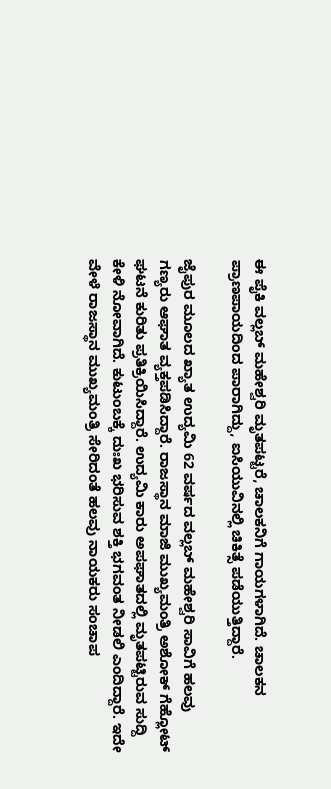ಈ ಪೈಕಿ ವಲ್ಲಬ್ ಮಹೇಶ್ವರಿ ಮೃತಪಟ್ಟರೆ, ಚಾಲಕನಿಗೆ ಗಾಯಗಳಾಗಿದೆ. ಚಾಲಕನ ಪ್ರಾಣಪಾಯದಿಂದ ಪಾರಾಗಿದ್ದು, ಐಸಿಯುವಿನಲ್ಲಿ ಚಿಕಿತ್ಸೆ ಪಡೆಯುತ್ತಿದ್ದಾರೆ.

ಜೈಪುರ ಮೂಲದ ಖ್ಯಾತ ಉದ್ಯಮಿ 62 ವರ್ಷದ ವಲ್ಲಬ್ ಮಹೇಶ್ವರಿ ಸಾವಿಗೆ ಹಲವು ಗಣ್ಯರು ಆಘಾತ ವ್ಯಕ್ತಪಡಿಸಿದ್ದಾರೆ. ರಾಜಸ್ಥಾನ ಮಾಜಿ ಮುಖ್ಯಮಂತ್ರಿ ಅಶೋಕ್ ಗೆಹ್ಲೋಟ್ ಘಟನೆ ಕುರಿತು ಪ್ರತಿಕ್ರಿಯಿಸಿದ್ದಾರೆ. ಉದ್ಯಮಿ ಕಾರು ಅಪಘಾತದಲ್ಲಿ ಮೃತಪಟ್ಟಿರುವ ಸುದ್ದಿ ಕೇಳಿ ನೋವಾಗಿದೆ. ಕುಟುಂಬಕ್ಕೆ ದುಃಖ ಭರಿಸುವ ಶಕ್ತಿ ಭಗವಂತ ನೀಡಲಿ ಎಂದಿದ್ದಾರೆ. ಇದೇ ವೇಳೆ ರಾಜಸ್ಥಾನ ಮುಖ್ಯಮಂತ್ರಿ ಸೇರಿದಂತೆ ಹಲವು ನಾಯಕರು ಸಂಚಾಪ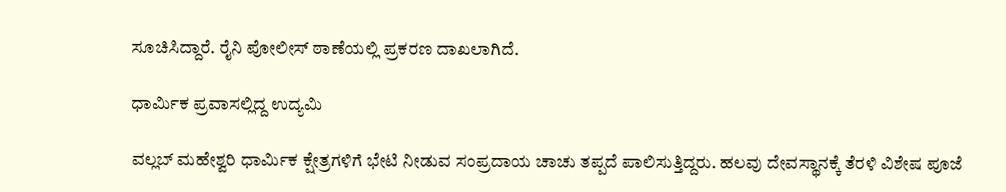ಸೂಚಿಸಿದ್ದಾರೆ. ರೈನಿ ಪೋಲೀಸ್ ಠಾಣೆಯಲ್ಲಿ ಪ್ರಕರಣ ದಾಖಲಾಗಿದೆ.

ಧಾರ್ಮಿಕ ಪ್ರವಾಸಲ್ಲಿದ್ದ ಉದ್ಯಮಿ

ವಲ್ಲಬ್ ಮಹೇಶ್ವರಿ ಧಾರ್ಮಿಕ ಕ್ಷೇತ್ರಗಳಿಗೆ ಭೇಟಿ ನೀಡುವ ಸಂಪ್ರದಾಯ ಚಾಚು ತಪ್ಪದೆ ಪಾಲಿಸುತ್ತಿದ್ದರು. ಹಲವು ದೇವಸ್ಥಾನಕ್ಕೆ ತೆರಳಿ ವಿಶೇಷ ಪೂಜೆ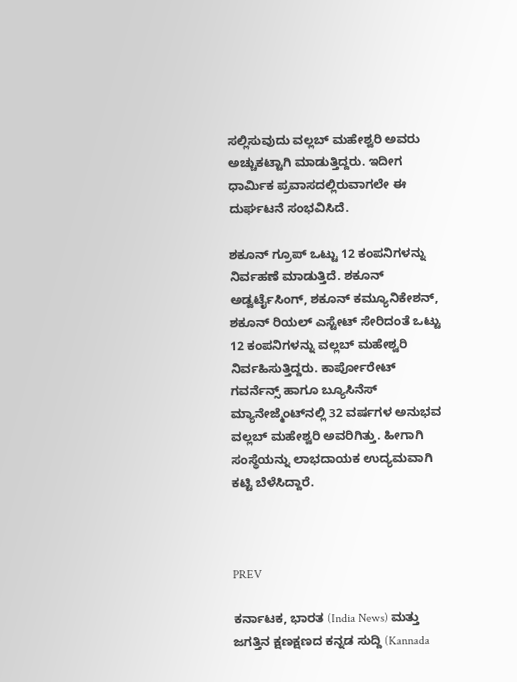ಸಲ್ಲಿಸುವುದು ವಲ್ಲಬ್ ಮಹೇಶ್ವರಿ ಅವರು ಅಚ್ಚುಕಟ್ಟಾಗಿ ಮಾಡುತ್ತಿದ್ದರು. ಇದೀಗ ಧಾರ್ಮಿಕ ಪ್ರವಾಸದಲ್ಲಿರುವಾಗಲೇ ಈ ದುರ್ಘಟನೆ ಸಂಭವಿಸಿದೆ.

ಶಕೂನ್ ಗ್ರೂಪ್ ಒಟ್ಟು 12 ಕಂಪನಿಗಳನ್ನು ನಿರ್ವಹಣೆ ಮಾಡುತ್ತಿದೆ. ಶಕೂನ್ ಅಡ್ವರ್ಟೈಸಿಂಗ್, ಶಕೂನ್ ಕಮ್ಯೂನಿಕೇಶನ್, ಶಕೂನ್ ರಿಯಲ್ ಎಸ್ಟೇಟ್ ಸೇರಿದಂತೆ ಒಟ್ಟು 12 ಕಂಪನಿಗಳನ್ನು ವಲ್ಲಬ್ ಮಹೇಶ್ವರಿ ನಿರ್ವಹಿಸುತ್ತಿದ್ದರು. ಕಾರ್ಪೋರೇಟ್ ಗವರ್ನೆನ್ಸ್ ಹಾಗೂ ಬ್ಯೂಸಿನೆಸ್ ಮ್ಯಾನೇಜ್ಮೆಂಟ್‌ನಲ್ಲಿ 32 ವರ್ಷಗಳ ಅನುಭವ ವಲ್ಲಬ್ ಮಹೇಶ್ವರಿ ಅವರಿಗಿತ್ತು. ಹೀಗಾಗಿ ಸಂಸ್ಥೆಯನ್ನು ಲಾಭದಾಯಕ ಉದ್ಯಮವಾಗಿ ಕಟ್ಟಿ ಬೆಳೆಸಿದ್ದಾರೆ.



PREV

ಕರ್ನಾಟಕ, ಭಾರತ (India News) ಮತ್ತು ಜಗತ್ತಿನ ಕ್ಷಣಕ್ಷಣದ ಕನ್ನಡ ಸುದ್ದಿ (Kannada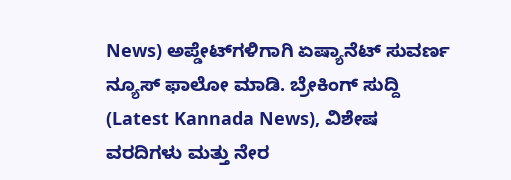News) ಅಪ್ಡೇಟ್‌ಗಳಿಗಾಗಿ ಏಷ್ಯಾನೆಟ್ ಸುವರ್ಣ ನ್ಯೂಸ್‌ ಫಾಲೋ ಮಾಡಿ. ಬ್ರೇಕಿಂಗ್ ಸುದ್ದಿ (Latest Kannada News), ವಿಶೇಷ ವರದಿಗಳು ಮತ್ತು ನೇರ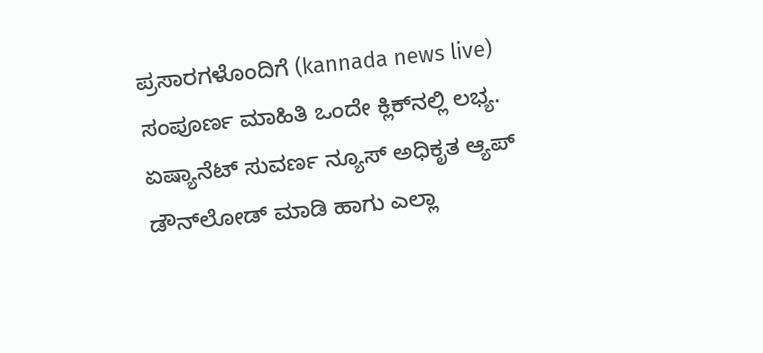ಪ್ರಸಾರಗಳೊಂದಿಗೆ (kannada news live) ಸಂಪೂರ್ಣ ಮಾಹಿತಿ ಒಂದೇ ಕ್ಲಿಕ್‌ನಲ್ಲಿ ಲಭ್ಯ. ಏಷ್ಯಾನೆಟ್ ಸುವರ್ಣ ನ್ಯೂಸ್ ಅಧಿಕೃತ ಆ್ಯಪ್ ಡೌನ್‌ಲೋಡ್ ಮಾಡಿ ಹಾಗು ಎಲ್ಲಾ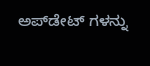ಅಪ್‌ಡೇಟ್ ಗಳನ್ನು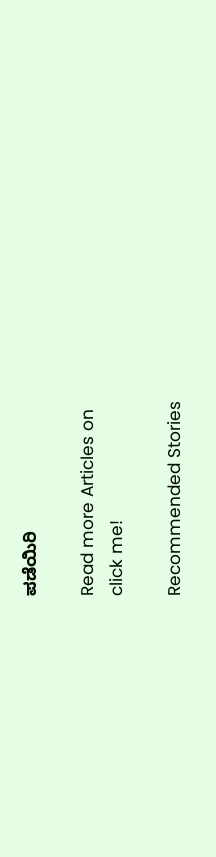ಪಡೆಯಿರಿ

Read more Articles on
click me!

Recommended Stories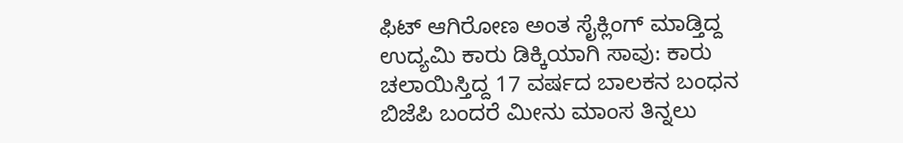ಫಿಟ್ ಆಗಿರೋಣ ಅಂತ ಸೈಕ್ಲಿಂಗ್ ಮಾಡ್ತಿದ್ದ ಉದ್ಯಮಿ ಕಾರು ಡಿಕ್ಕಿಯಾಗಿ ಸಾವು: ಕಾರು ಚಲಾಯಿಸ್ತಿದ್ದ 17 ವರ್ಷದ ಬಾಲಕನ ಬಂಧನ
ಬಿಜೆಪಿ ಬಂದರೆ ಮೀನು ಮಾಂಸ ತಿನ್ನಲು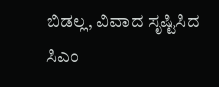ಬಿಡಲ್ಲ, ವಿವಾದ ಸೃಷ್ಟಿಸಿದ ಸಿಎಂ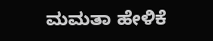ಮಮತಾ ಹೇಳಿಕೆ